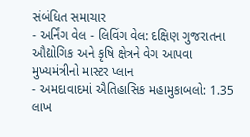સંબંધિત સમાચાર
- અર્નિંગ વેલ - લિવિંગ વેલ: દક્ષિણ ગુજરાતના ઔદ્યોગિક અને કૃષિ ક્ષેત્રને વેગ આપવા મુખ્યમંત્રીનો માસ્ટર પ્લાન
- અમદાવાદમાં ઐતિહાસિક મહામુકાબલો: 1.35 લાખ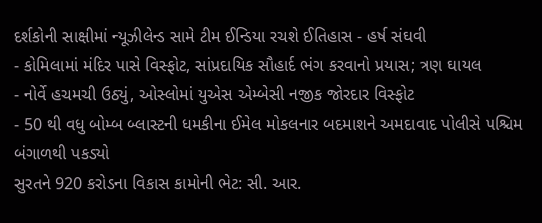દર્શકોની સાક્ષીમાં ન્યૂઝીલેન્ડ સામે ટીમ ઈન્ડિયા રચશે ઈતિહાસ - હર્ષ સંઘવી
- કોમિલામાં મંદિર પાસે વિસ્ફોટ, સાંપ્રદાયિક સૌહાર્દ ભંગ કરવાનો પ્રયાસ; ત્રણ ઘાયલ
- નોર્વે હચમચી ઉઠ્યું, ઓસ્લોમાં યુએસ એમ્બેસી નજીક જોરદાર વિસ્ફોટ
- 50 થી વધુ બોમ્બ બ્લાસ્ટની ધમકીના ઈમેલ મોકલનાર બદમાશને અમદાવાદ પોલીસે પશ્ચિમ બંગાળથી પકડ્યો
સુરતને 920 કરોડના વિકાસ કામોની ભેટ: સી. આર.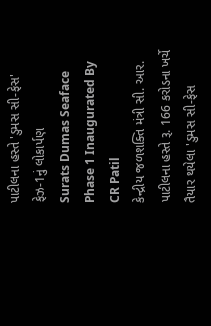પાટીલના હસ્તે 'ડુમસ સી-ફેસ' ફેઝ-1નું લોકાર્પણ
Surats Dumas Seaface Phase 1 Inaugurated By CR Patil
કેન્દ્રીય જળશક્તિ મંત્રી સી. આર. પાટીલના હસ્તે રૂ. 166 કરોડના ખર્ચે તૈયાર થયેલા 'ડુમસ સી-ફેસ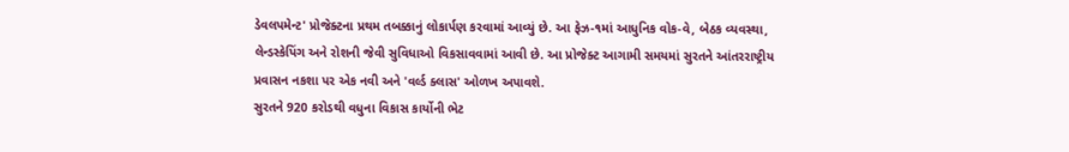ડેવલપમેન્ટ' પ્રોજેક્ટના પ્રથમ તબક્કાનું લોકાર્પણ કરવામાં આવ્યું છે. આ ફેઝ-૧માં આધુનિક વોક-વે, બેઠક વ્યવસ્થા, લેન્ડસ્કેપિંગ અને રોશની જેવી સુવિધાઓ વિકસાવવામાં આવી છે. આ પ્રોજેક્ટ આગામી સમયમાં સુરતને આંતરરાષ્ટ્રીય પ્રવાસન નકશા પર એક નવી અને 'વર્લ્ડ ક્લાસ' ઓળખ અપાવશે.
સુરતને 920 કરોડથી વધુના વિકાસ કાર્યોની ભેટ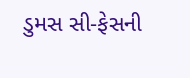ડુમસ સી-ફેસની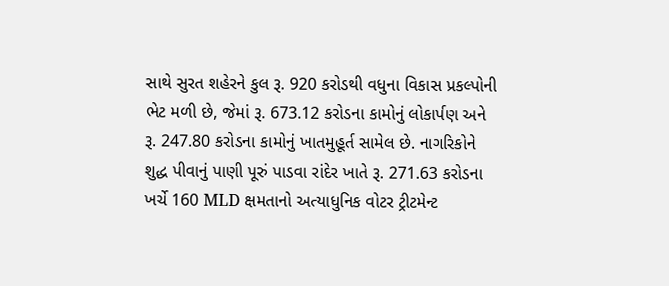સાથે સુરત શહેરને કુલ રૂ. 920 કરોડથી વધુના વિકાસ પ્રકલ્પોની ભેટ મળી છે, જેમાં રૂ. 673.12 કરોડના કામોનું લોકાર્પણ અને રૂ. 247.80 કરોડના કામોનું ખાતમુહૂર્ત સામેલ છે. નાગરિકોને શુદ્ધ પીવાનું પાણી પૂરું પાડવા રાંદેર ખાતે રૂ. 271.63 કરોડના ખર્ચે 160 MLD ક્ષમતાનો અત્યાધુનિક વોટર ટ્રીટમેન્ટ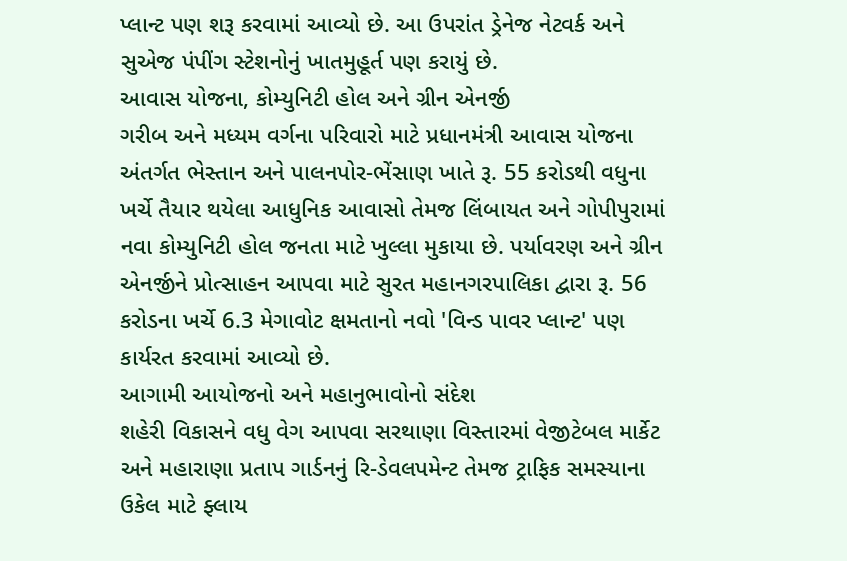પ્લાન્ટ પણ શરૂ કરવામાં આવ્યો છે. આ ઉપરાંત ડ્રેનેજ નેટવર્ક અને સુએજ પંપીંગ સ્ટેશનોનું ખાતમુહૂર્ત પણ કરાયું છે.
આવાસ યોજના, કોમ્યુનિટી હોલ અને ગ્રીન એનર્જી
ગરીબ અને મધ્યમ વર્ગના પરિવારો માટે પ્રધાનમંત્રી આવાસ યોજના અંતર્ગત ભેસ્તાન અને પાલનપોર-ભેંસાણ ખાતે રૂ. 55 કરોડથી વધુના ખર્ચે તૈયાર થયેલા આધુનિક આવાસો તેમજ લિંબાયત અને ગોપીપુરામાં નવા કોમ્યુનિટી હોલ જનતા માટે ખુલ્લા મુકાયા છે. પર્યાવરણ અને ગ્રીન એનર્જીને પ્રોત્સાહન આપવા માટે સુરત મહાનગરપાલિકા દ્વારા રૂ. 56 કરોડના ખર્ચે 6.3 મેગાવોટ ક્ષમતાનો નવો 'વિન્ડ પાવર પ્લાન્ટ' પણ કાર્યરત કરવામાં આવ્યો છે.
આગામી આયોજનો અને મહાનુભાવોનો સંદેશ
શહેરી વિકાસને વધુ વેગ આપવા સરથાણા વિસ્તારમાં વેજીટેબલ માર્કેટ અને મહારાણા પ્રતાપ ગાર્ડનનું રિ-ડેવલપમેન્ટ તેમજ ટ્રાફિક સમસ્યાના ઉકેલ માટે ફ્લાય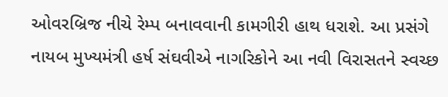ઓવરબ્રિજ નીચે રેમ્પ બનાવવાની કામગીરી હાથ ધરાશે. આ પ્રસંગે નાયબ મુખ્યમંત્રી હર્ષ સંઘવીએ નાગરિકોને આ નવી વિરાસતને સ્વચ્છ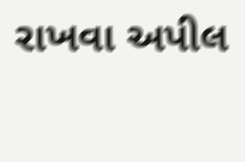રાખવા અપીલ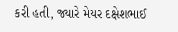કરી હતી, જ્યારે મેયર દક્ષેશભાઈ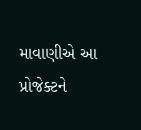માવાણીએ આ પ્રોજેક્ટને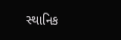સ્થાનિક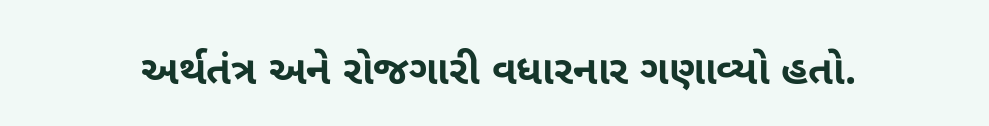અર્થતંત્ર અને રોજગારી વધારનાર ગણાવ્યો હતો.